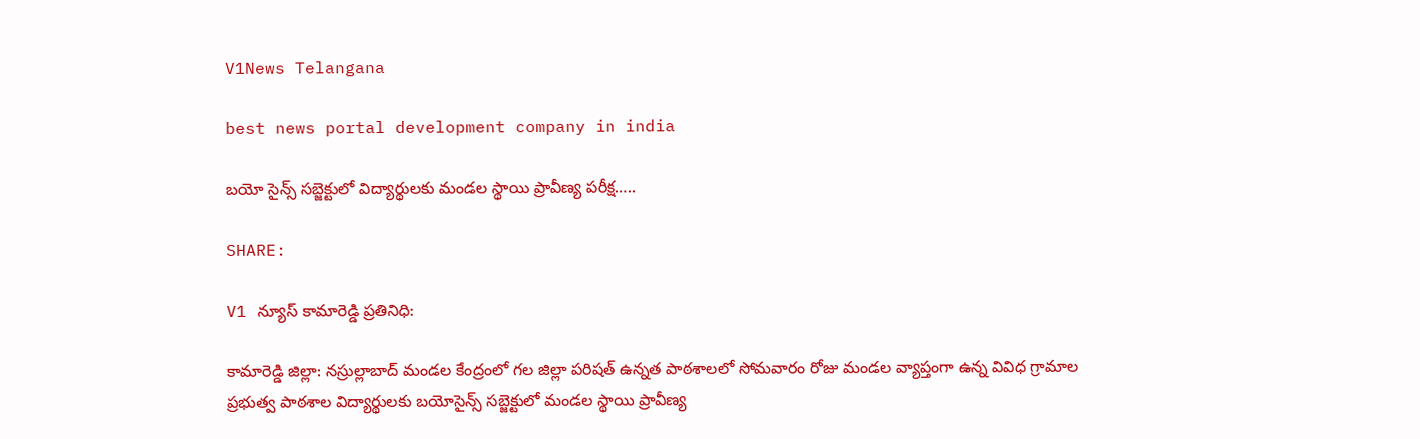V1News Telangana

best news portal development company in india

బయో సైన్స్ సబ్జెక్టులో విద్యార్థులకు మండల స్థాయి ప్రావీణ్య పరీక్ష…..

SHARE:

V1 న్యూస్ కామారెడ్డి ప్రతినిధి:

కామారెడ్డి జిల్లా: నస్రుల్లాబాద్ మండల కేంద్రంలో గల జిల్లా పరిషత్ ఉన్నత పాఠశాలలో సోమవారం రోజు మండల వ్యాప్తంగా ఉన్న వివిధ గ్రామాల ప్రభుత్వ పాఠశాల విద్యార్థులకు బయోసైన్స్ సబ్జెక్టులో మండల స్థాయి ప్రావీణ్య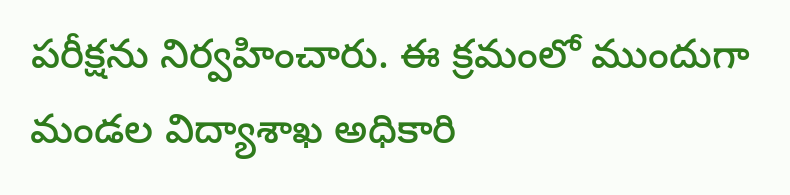పరీక్షను నిర్వహించారు. ఈ క్రమంలో ముందుగా మండల విద్యాశాఖ అధికారి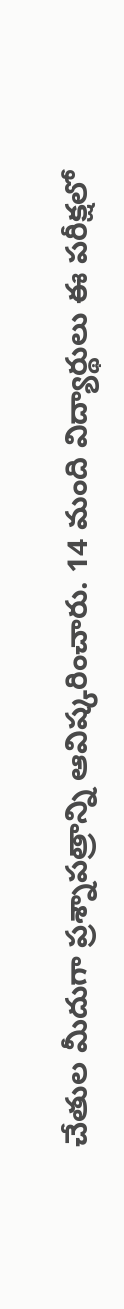చేతుల మీదుగా ప్రశ్నాపత్రాన్ని ఆవిష్కరించారు. 14 మంది విద్యార్థులు ఈ పరీక్షలో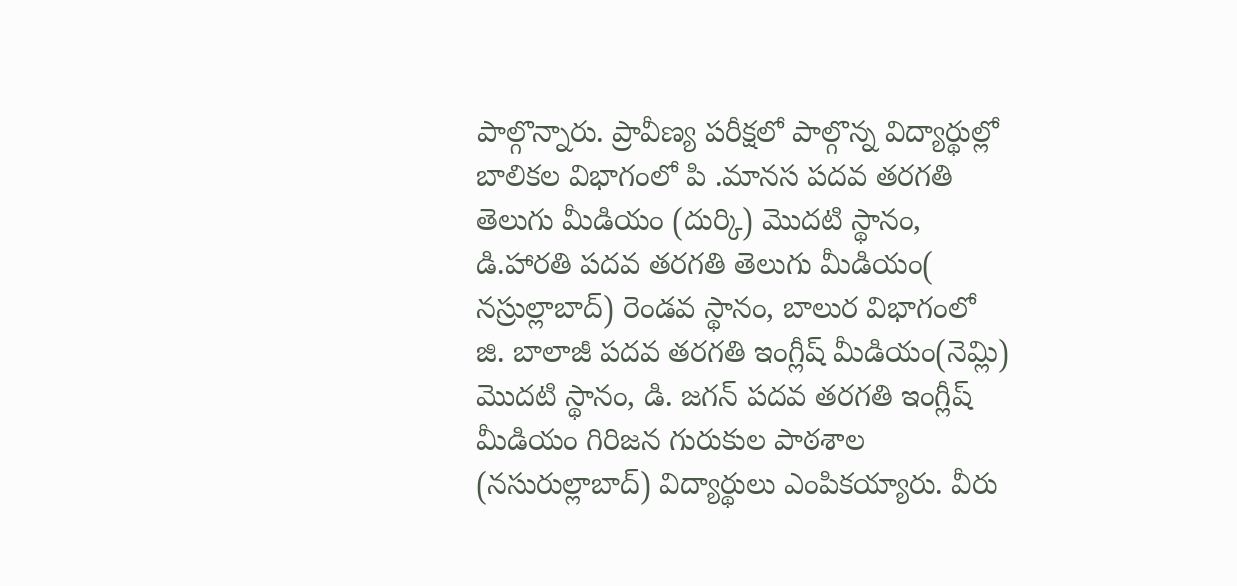పాల్గొన్నారు. ప్రావీణ్య పరీక్షలో పాల్గొన్న విద్యార్థుల్లో బాలికల విభాగంలో పి .మానస పదవ తరగతి తెలుగు మీడియం (దుర్కి) మొదటి స్థానం, డి.హారతి పదవ తరగతి తెలుగు మీడియం( నస్రుల్లాబాద్) రెండవ స్థానం, బాలుర విభాగంలో జి. బాలాజీ పదవ తరగతి ఇంగ్లీష్ మీడియం(నెమ్లి) మొదటి స్థానం, డి. జగన్ పదవ తరగతి ఇంగ్లీష్ మీడియం గిరిజన గురుకుల పాఠశాల (నసురుల్లాబాద్) విద్యార్థులు ఎంపికయ్యారు. వీరు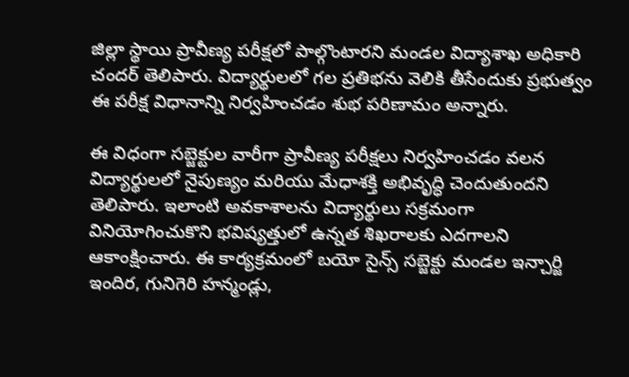జిల్లా స్థాయి ప్రావీణ్య పరీక్షలో పాల్గొంటారని మండల విద్యాశాఖ అధికారి చందర్ తెలిపారు. విద్యార్థులలో గల ప్రతిభను వెలికి తీసేందుకు ప్రభుత్వం ఈ పరీక్ష విధానాన్ని నిర్వహించడం శుభ పరిణామం అన్నారు.

ఈ విధంగా సబ్జెక్టుల వారీగా ప్రావీణ్య పరీక్షలు నిర్వహించడం వలన విద్యార్థులలో నైపుణ్యం మరియు మేధాశక్తి అభివృద్ధి చెందుతుందని తెలిపారు. ఇలాంటి అవకాశాలను విద్యార్థులు సక్రమంగా వినియోగించుకొని భవిష్యత్తులో ఉన్నత శిఖరాలకు ఎదగాలని ఆకాంక్షించారు. ఈ కార్యక్రమంలో బయో సైన్స్ సబ్జెక్టు మండల ఇన్చార్జి ఇందిర, గునిగెరి హన్మండ్లు,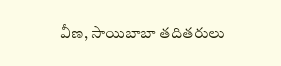వీణ, సాయిబాబా తదితరులు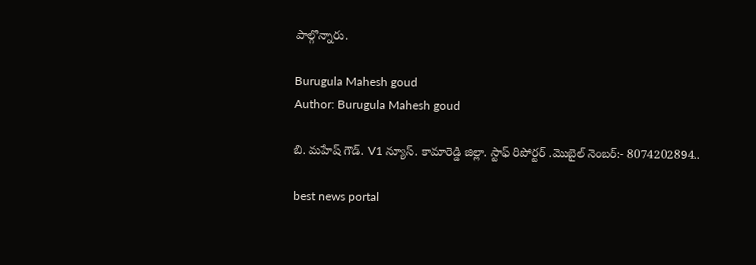పాల్గొన్నారు.

Burugula Mahesh goud
Author: Burugula Mahesh goud

బి. మహేష్ గౌడ్. V1 న్యూస్. కామారెడ్డి జిల్లా. స్టాఫ్ రిపోర్టర్ .మొబైల్ నెంబర్:- 8074202894..

best news portal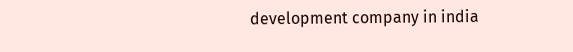development company in india